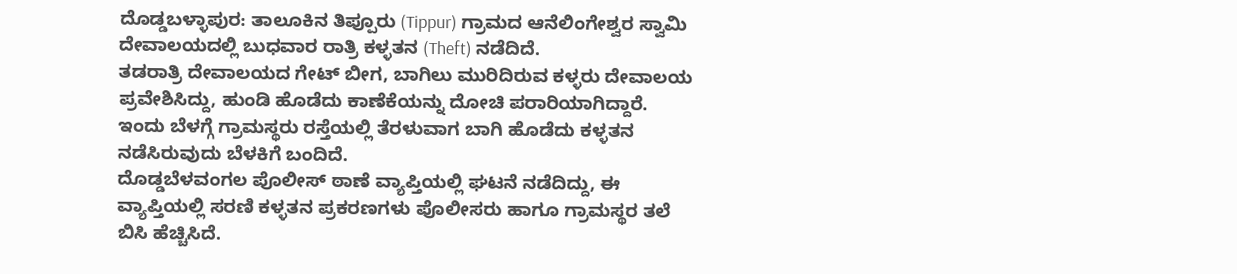ದೊಡ್ಡಬಳ್ಳಾಪುರ: ತಾಲೂಕಿನ ತಿಪ್ಪೂರು (Tippur) ಗ್ರಾಮದ ಆನೆಲಿಂಗೇಶ್ವರ ಸ್ವಾಮಿ ದೇವಾಲಯದಲ್ಲಿ ಬುಧವಾರ ರಾತ್ರಿ ಕಳ್ಳತನ (Theft) ನಡೆದಿದೆ.
ತಡರಾತ್ರಿ ದೇವಾಲಯದ ಗೇಟ್ ಬೀಗ, ಬಾಗಿಲು ಮುರಿದಿರುವ ಕಳ್ಳರು ದೇವಾಲಯ ಪ್ರವೇಶಿಸಿದ್ದು, ಹುಂಡಿ ಹೊಡೆದು ಕಾಣೆಕೆಯನ್ನು ದೋಚಿ ಪರಾರಿಯಾಗಿದ್ದಾರೆ.
ಇಂದು ಬೆಳಗ್ಗೆ ಗ್ರಾಮಸ್ಥರು ರಸ್ತೆಯಲ್ಲಿ ತೆರಳುವಾಗ ಬಾಗಿ ಹೊಡೆದು ಕಳ್ಳತನ ನಡೆಸಿರುವುದು ಬೆಳಕಿಗೆ ಬಂದಿದೆ.
ದೊಡ್ಡಬೆಳವಂಗಲ ಪೊಲೀಸ್ ಠಾಣೆ ವ್ಯಾಪ್ತಿಯಲ್ಲಿ ಘಟನೆ ನಡೆದಿದ್ದು, ಈ ವ್ಯಾಪ್ತಿಯಲ್ಲಿ ಸರಣಿ ಕಳ್ಳತನ ಪ್ರಕರಣಗಳು ಪೊಲೀಸರು ಹಾಗೂ ಗ್ರಾಮಸ್ಥರ ತಲೆ ಬಿಸಿ ಹೆಚ್ಚಿಸಿದೆ.